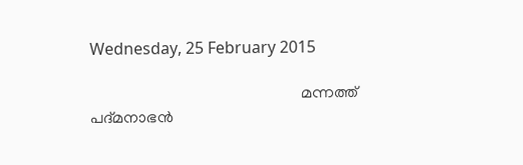Wednesday, 25 February 2015

                                                      മന്നത്ത് പദ്മനാഭൻ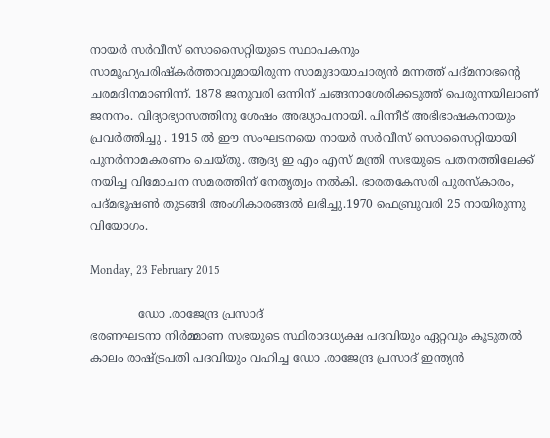നായർ സർവീസ് സൊസൈറ്റിയുടെ സ്ഥാപകനും സാമൂഹ്യപരിഷ്കർത്താവുമായിരുന്ന സാമുദായാചാര്യൻ മന്നത്ത് പദ്മനാഭന്റെ ചരമദിനമാണിന്ന്. 1878 ജനുവരി ഒന്നിന് ചങ്ങനാശേരിക്കടുത്ത് പെരുന്നയിലാണ് ജനനം. വിദ്യാഭ്യാസത്തിനു ശേഷം അദ്ധ്യാപനായി. പിന്നീട് അഭിഭാഷകനായും പ്രവർത്തിച്ചു . 1915 ൽ ഈ സംഘടനയെ നായർ സർവീസ് സൊസൈറ്റിയായി പുനർനാമകരണം ചെയ്തു. ആദ്യ ഇ എം എസ് മന്ത്രി സഭയുടെ പതനത്തിലേക്ക് നയിച്ച വിമോചന സമരത്തിന് നേതൃത്വം നൽകി. ഭാരതകേസരി പുരസ്കാരം, പദ്മഭൂഷണ്‍ തുടങ്ങി അംഗികാരങ്ങൽ ലഭിച്ചു.1970 ഫെബ്രുവരി 25 നായിരുന്നു വിയോഗം.

Monday, 23 February 2015

             ഡോ .രാജേന്ദ്ര പ്രസാദ്
ഭരണഘടനാ നിർമ്മാണ സഭയുടെ സ്ഥിരാദധ്യക്ഷ പദവിയും ഏറ്റവും കൂടുതൽ കാലം രാഷ്ട്രപതി പദവിയും വഹിച്ച ഡോ .രാജേന്ദ്ര പ്രസാദ് ഇന്ത്യൻ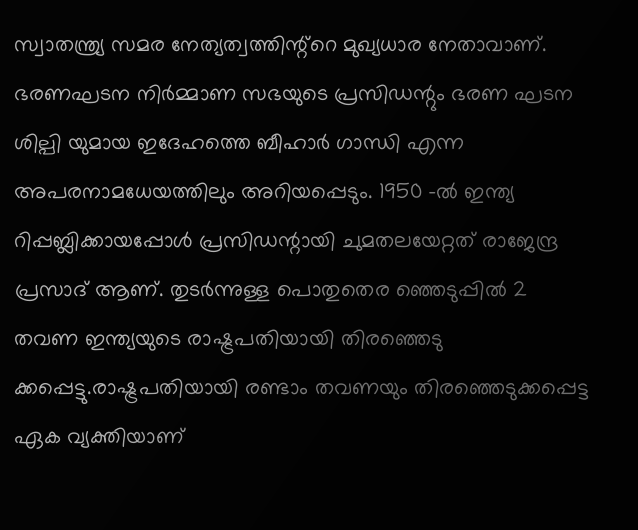സ്വാതന്ത്ര്യ സമര നേത്യത്വത്തിന്റ്റെ മുഖ്യധാര നേതാവാണ്‌. ഭരണഘടന നിർമ്മാണ സഭയുടെ പ്രസിഡന്റും ഭരണ ഘടന ശില്പി യുമായ ഇദേഹത്തെ ബീഹാർ ഗാന്ധി എന്ന അപരനാമധേയത്തിലും അറിയപ്പെടും. 1950 -ൽ ഇന്ത്യ റിപ്പബ്ലിക്കായപ്പോൾ പ്രസിഡന്റായി ചുമതലയേറ്റത് രാജേന്ദ്ര പ്രസാദ് ആണ്. തുടർന്നുള്ള പൊതുതെര ഞ്ഞെടുപ്പിൽ 2 തവണ ഇന്ത്യയുടെ രാഷ്ട്രപതിയായി തിരഞ്ഞെടു ക്കപ്പെട്ടു.രാഷ്ട്രപതിയായി രണ്ടാം തവണയും തിരഞ്ഞെടുക്കപ്പെട്ട ഏക വ്യക്തിയാണ്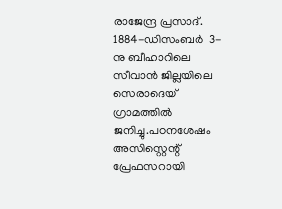രാജേന്ദ്ര പ്രസാദ്. 1884-ഡിസംബർ  3-നു ബീഹാറിലെ സീവാൻ ജില്ലയിലെ സെരാദെയ് ഗ്രാമത്തിൽ ജനിച്ചു.പഠനശേഷം അസിസ്റ്റെന്റ് പ്രേഫസറായി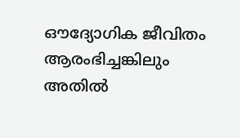ഔദ്യോഗിക ജീവിതം ആരംഭിച്ചങ്കിലും അതിൽ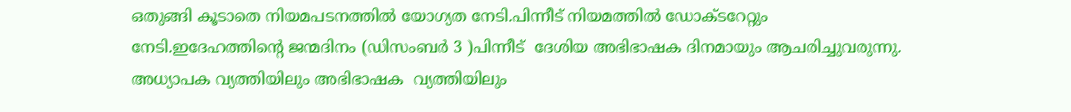ഒതുങ്ങി കൂടാതെ നിയമപടനത്തിൽ യോഗ്യത നേടി.പിന്നീട് നിയമത്തിൽ ഡോക്ടറേറ്റും  നേടി.ഇദേഹത്തിന്റെ ജന്മദിനം (ഡിസംബർ 3 )പിന്നീട്  ദേശിയ അഭിഭാഷക ദിനമായും ആചരിച്ചുവരുന്നു. അധ്യാപക വ്യത്തിയിലും അഭിഭാഷക  വ്യത്തിയിലും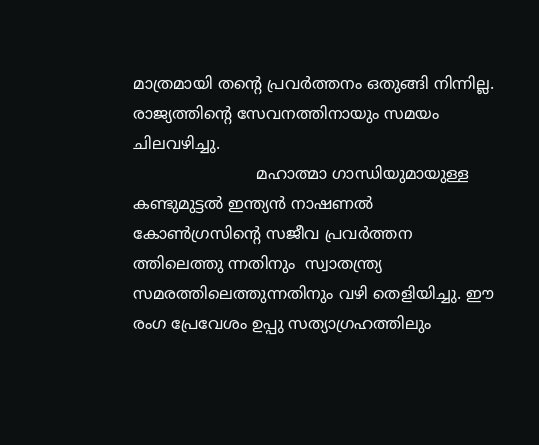മാത്രമായി തന്റെ പ്രവർത്തനം ഒതുങ്ങി നിന്നില്ല. രാജ്യത്തിന്റെ സേവനത്തിനായും സമയം ചിലവഴിച്ചു.
                         മഹാത്മാ ഗാന്ധിയുമായുള്ള കണ്ടുമുട്ടൽ ഇന്ത്യൻ നാഷണൽ കോണ്‍ഗ്രസിന്റെ സജീവ പ്രവർത്തന ത്തിലെത്തു ന്നതിനും  സ്വാതന്ത്ര്യ സമരത്തിലെത്തുന്നതിനും വഴി തെളിയിച്ചു. ഈ രംഗ പ്രേവേശം ഉപ്പു സത്യാഗ്രഹത്തിലും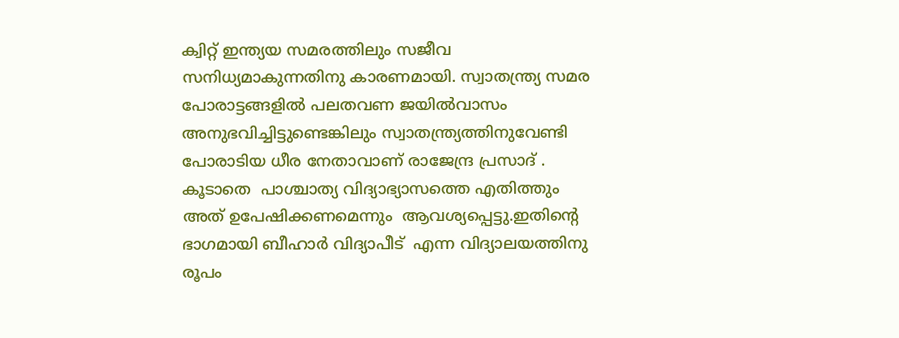ക്വിറ്റ്‌ ഇന്ത്യയ സമരത്തിലും സജീവ സനിധ്യമാകുന്നതിനു കാരണമായി. സ്വാതന്ത്ര്യ സമര പോരാട്ടങ്ങളിൽ പലതവണ ജയിൽവാസം അനുഭവിച്ചിട്ടുണ്ടെങ്കിലും സ്വാതന്ത്ര്യത്തിനുവേണ്ടി പോരാടിയ ധീര നേതാവാണ്‌ രാജേന്ദ്ര പ്രസാദ് . കൂടാതെ  പാശ്ചാത്യ വിദ്യാഭ്യാസത്തെ എതിത്തും അത് ഉപേഷിക്കണമെന്നും  ആവശ്യപ്പെട്ടു.ഇതിന്റെ ഭാഗമായി ബീഹാർ വിദ്യാപീട്  എന്ന വിദ്യാലയത്തിനു രൂപം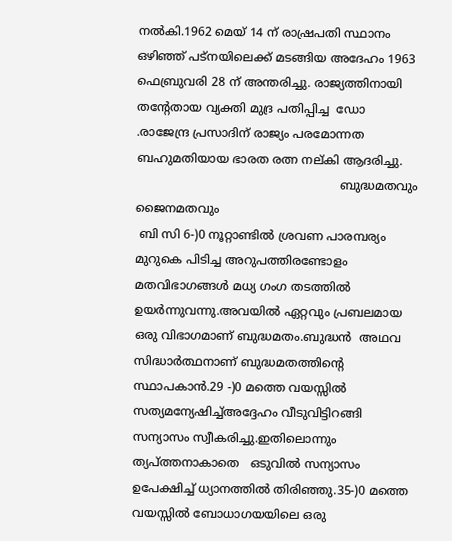നൽകി.1962 മെയ്‌ 14 ന് രാഷ്രപതി സ്ഥാനം ഒഴിഞ്ഞ് പട്നയിലെക്ക് മടങ്ങിയ അദേഹം 1963 ഫെബ്രുവരി 28 ന് അന്തരിച്ചു. രാജ്യത്തിനായി തന്റേതായ വ്യക്തി മുദ്ര പതിപ്പിച്ച  ഡോ .രാജേന്ദ്ര പ്രസാദിന് രാജ്യം പരമോന്നത ബഹുമതിയായ ഭാരത രത്ന നല്കി ആദരിച്ചു.
                                                       ബുദ്ധമതവും ജൈനമതവും
 ബി സി 6-)0 നൂറ്റാണ്ടിൽ ശ്രവണ പാരമ്പര്യം മുറുകെ പിടിച്ച അറുപത്തിരണ്ടോളം മതവിഭാഗങ്ങൾ മധ്യ ഗംഗ തടത്തിൽ ഉയർന്നുവന്നു.അവയിൽ ഏറ്റവും പ്രബലമായ ഒരു വിഭാഗമാണ്‌ ബുദ്ധമതം.ബുദ്ധൻ  അഥവ സിദ്ധാർത്ഥനാണ് ബുദ്ധമതത്തിന്റെ സ്ഥാപകാൻ.29 -)0 മത്തെ വയസ്സിൽ സത്യമന്യേഷിച്ച്അദ്ദേഹം വീടുവിട്ടിറങ്ങി സന്യാസം സ്വീകരിച്ചു.ഇതിലൊന്നും ത്യപ്ത്തനാകാതെ   ഒടുവിൽ സന്യാസം ഉപേക്ഷിച്ച് ധ്യാനത്തിൽ തിരിഞ്ഞു.35-)0 മത്തെ വയസ്സിൽ ബോധാഗയയിലെ ഒരു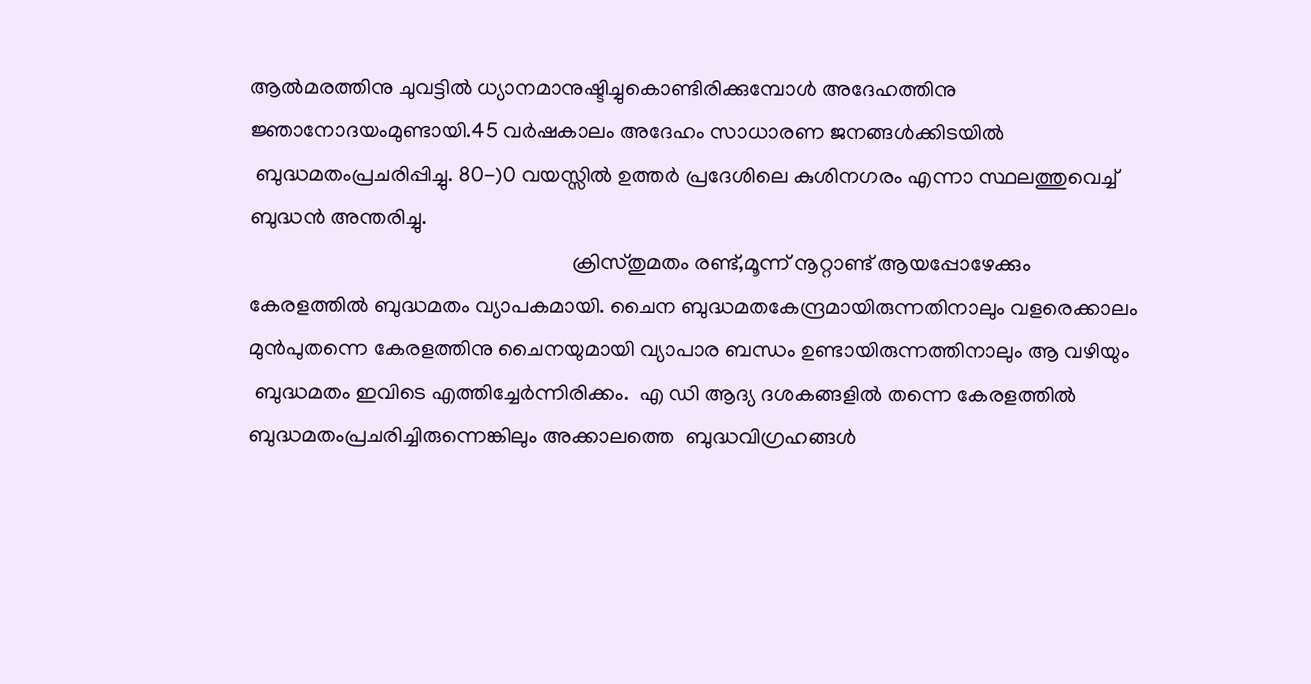ആൽമരത്തിനു ചുവട്ടിൽ ധ്യാനമാനുഷ്ടിച്ചുകൊണ്ടിരിക്കുമ്പോൾ അദേഹത്തിനു ജ്ഞാനോദയംമുണ്ടായി.45 വർഷകാലം അദേഹം സാധാരണ ജനങ്ങൾക്കിടയിൽ
 ബുദ്ധമതംപ്രചരിപ്പിച്ചു. 80-)0 വയസ്സിൽ ഉത്തർ പ്രദേശിലെ കുശിനഗരം എന്നാ സ്ഥലത്തുവെച്ച് ബുദ്ധൻ അന്തരിച്ചു.
                                                            ക്രിസ്തുമതം രണ്ട്,മൂന്ന് നൂറ്റാണ്ട് ആയപ്പോഴേക്കും കേരളത്തിൽ ബുദ്ധമതം വ്യാപകമായി. ചൈന ബുദ്ധമതകേന്ദ്രമായിരുന്നതിനാലും വളരെക്കാലം മുൻപുതന്നെ കേരളത്തിനു ചൈനയുമായി വ്യാപാര ബന്ധം ഉണ്ടായിരുന്നത്തിനാലും ആ വഴിയും
 ബുദ്ധമതം ഇവിടെ എത്തിച്ചേർന്നിരിക്കം.  എ ഡി ആദ്യ ദശകങ്ങളിൽ തന്നെ കേരളത്തിൽ ബുദ്ധമതംപ്രചരിച്ചിരുന്നെങ്കിലും അക്കാലത്തെ  ബുദ്ധവിഗ്രഹങ്ങൾ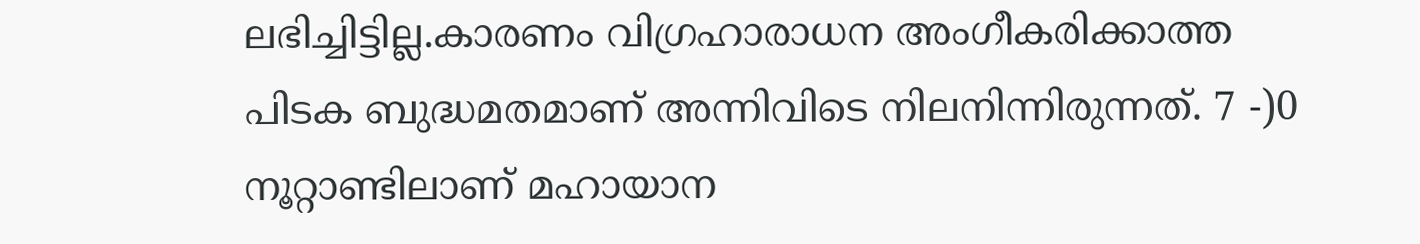ലഭിച്ചിട്ടില്ല.കാരണം വിഗ്രഹാരാധന അംഗീകരിക്കാത്ത പിടക ബുദ്ധമതമാണ് അന്നിവിടെ നിലനിന്നിരുന്നത്. 7 -)0 നൂറ്റാണ്ടിലാണ് മഹായാന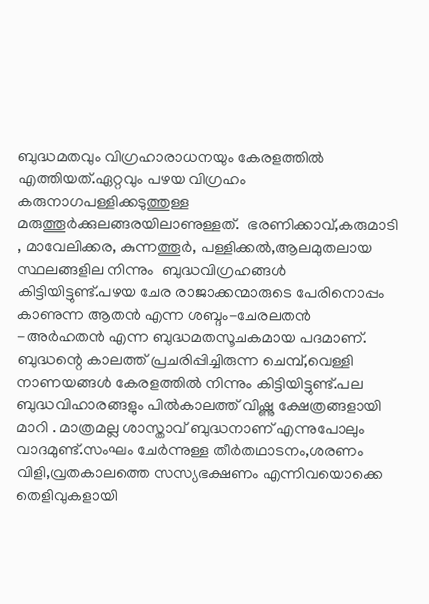ബുദ്ധമതവും വിഗ്രഹാരാധനയും കേരളത്തിൽ എത്തിയത്.ഏറ്റവും പഴയ വിഗ്രഹം കരുനാഗപള്ളിക്കടുത്തുള്ള മരുത്തൂർക്കുലങ്ങരയിലാണുള്ളത്.  ഭരണിക്കാവ്,കരുമാടി , മാവേലിക്കര, കുന്നത്തൂർ, പള്ളിക്കൽ,ആലമുതലായ സ്ഥലങ്ങളില നിന്നും  ബുദ്ധവിഗ്രഹങ്ങൾ കിട്ടിയിട്ടുണ്ട്.പഴയ ചേര രാജാക്കന്മാരുടെ പേരിനൊപ്പം കാണുന്ന ആതൻ എന്ന ശബ്ദം-ചേരലതൻ -അർഹതൻ എന്ന ബുദ്ധമതസൂചകമായ പദമാണ്. ബുദ്ധന്റെ കാലത്ത് പ്രചരിപ്പിച്ചിരുന്ന ചെമ്പ്,വെള്ളി നാണയങ്ങൾ കേരളത്തിൽ നിന്നും കിട്ടിയിട്ടുണ്ട്.പല ബുദ്ധവിഹാരങ്ങളും പിൽകാലത്ത് വിഷ്ണു ക്ഷേത്രങ്ങളായി മാറി . മാത്രമല്ല ശാസ്താവ് ബുദ്ധനാണ് എന്നുപോലും വാദമുണ്ട്.സംഘം ചേർന്നുള്ള തീർതഥാടനം,ശരണം വിളി,വ്രതകാലത്തെ സസ്യഭക്ഷണം എന്നിവയൊക്കെ തെളിവുകളായി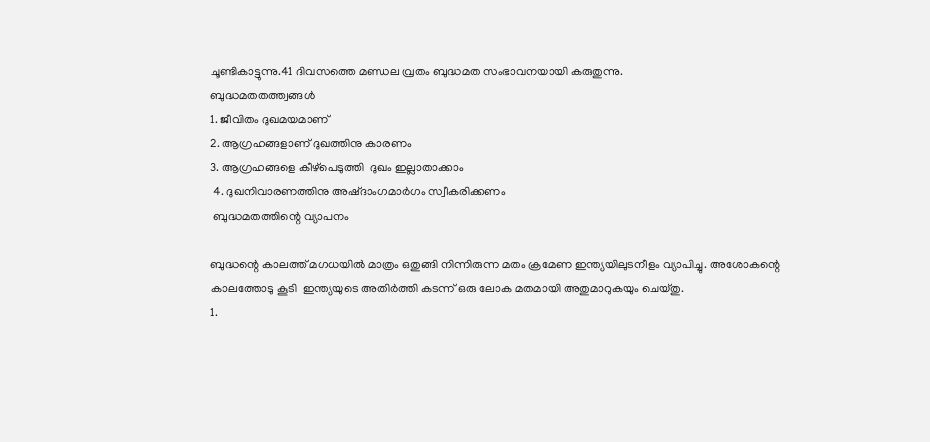ചൂണ്ടികാട്ടുന്നു.41 ദിവസത്തെ മണ്ഡല വ്രതം ബുദ്ധമത സംഭാവനയായി കരുതുന്നു.
ബുദ്ധമതതത്ത്വങ്ങൾ
1. ജീവിതം ദുഖമയമാണ്
2. ആഗ്രഹങ്ങളാണ് ദുഖത്തിനു കാരണം
3. ആഗ്രഹങ്ങളെ കീഴ്പെടുത്തി  ദുഖം ഇല്ലാതാക്കാം
 4. ദുഖനിവാരണത്തിനു അഷ്ദാംഗമാർഗം സ്വീകരിക്കണം
 ബുദ്ധമതത്തിന്റെ വ്യാപനം

ബുദ്ധന്റെ കാലത്ത് മഗധയിൽ മാത്രം ഒതുങ്ങി നിന്നിരുന്ന മതം ക്രമേണ ഇന്ത്യയിലുടനീളം വ്യാപിച്ചു. അശോകന്റെ കാലത്തോടു കൂടി  ഇന്ത്യയുടെ അതിർത്തി കടന്ന് ഒരു ലോക മതമായി അതുമാറുകയും ചെയ്തു.
1.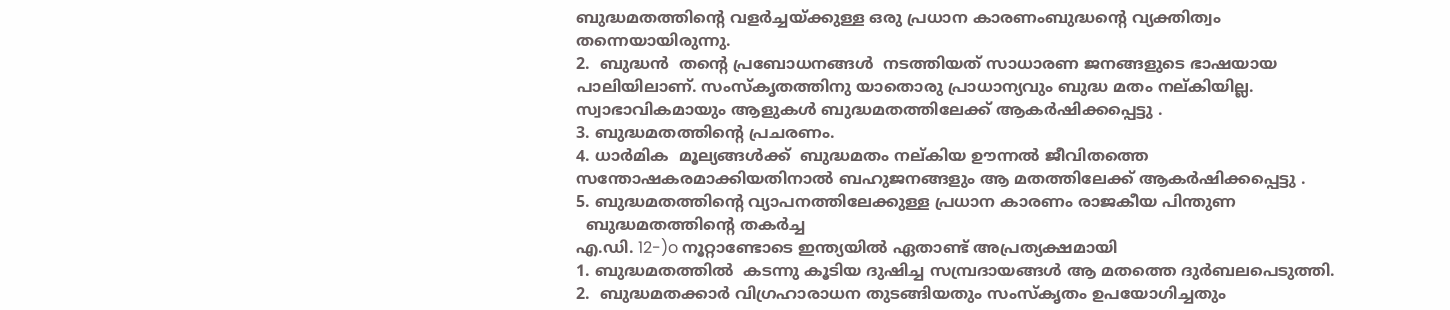ബുദ്ധമതത്തിന്റെ വളർച്ചയ്ക്കുള്ള ഒരു പ്രധാന കാരണംബുദ്ധന്റെ വ്യക്തിത്വം തന്നെയായിരുന്നു.
2.  ബുദ്ധൻ  തന്റെ പ്രബോധനങ്ങൾ  നടത്തിയത് സാധാരണ ജനങ്ങളുടെ ഭാഷയായ പാലിയിലാണ്. സംസ്കൃതത്തിനു യാതൊരു പ്രാധാന്യവും ബുദ്ധ മതം നല്കിയില്ല. സ്വാഭാവികമായും ആളുകൾ ബുദ്ധമതത്തിലേക്ക് ആകർഷിക്കപ്പെട്ടു .
3. ബുദ്ധമതത്തിന്റെ പ്രചരണം.
4. ധാർമിക  മൂല്യങ്ങൾക്ക്  ബുദ്ധമതം നല്കിയ ഊന്നൽ ജീവിതത്തെ സന്തോഷകരമാക്കിയതിനാൽ ബഹുജനങ്ങളും ആ മതത്തിലേക്ക് ആകർഷിക്കപ്പെട്ടു .
5. ബുദ്ധമതത്തിന്റെ വ്യാപനത്തിലേക്കുള്ള പ്രധാന കാരണം രാജകീയ പിന്തുണ
  ബുദ്ധമതത്തിന്റെ തകർച്ച
എ.ഡി. 12-)o നൂറ്റാണ്ടോടെ ഇന്ത്യയിൽ ഏതാണ്ട് അപ്രത്യക്ഷമായി
1. ബുദ്ധമതത്തിൽ  കടന്നു കൂടിയ ദുഷിച്ച സമ്പ്രദായങ്ങൾ ആ മതത്തെ ദുർബലപെടുത്തി.
2.  ബുദ്ധമതക്കാർ വിഗ്രഹാരാധന തുടങ്ങിയതും സംസ്കൃതം ഉപയോഗിച്ചതും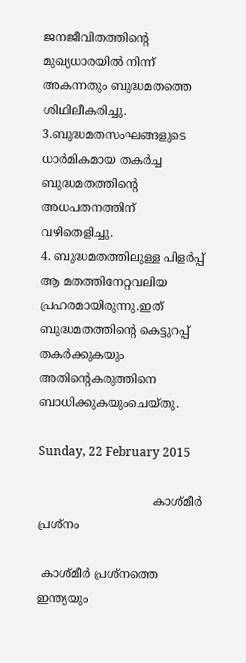ജനജീവിതത്തിന്റെ മുഖ്യധാരയിൽ നിന്ന് അകന്നതും ബുദ്ധമതത്തെ ശിഥിലീകരിച്ചു.
3.ബുദ്ധമതസംഘങ്ങളുടെ ധാർമികമായ തകർച്ച  ബുദ്ധമതത്തിന്റെ അധപതനത്തിന് വഴിതെളിച്ചു.
4. ബുദ്ധമതത്തിലുള്ള പിളർപ്പ് ആ മതത്തിനേറ്റവലിയ പ്രഹരമായിരുന്നു.ഇത്  ബുദ്ധമതത്തിന്റെ കെട്ടുറപ്പ് തകർക്കുകയും അതിന്റെകരുത്തിനെ ബാധിക്കുകയുംചെയ്തു.

Sunday, 22 February 2015

                               കാശ്മീർ പ്രശ്നം

 കാശ്മീർ പ്രശ്നത്തെ ഇന്ത്യയും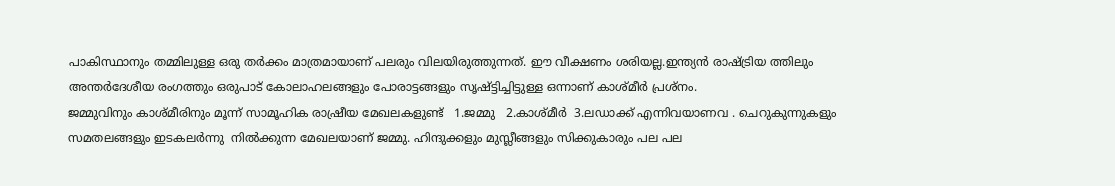പാകിസ്ഥാനും തമ്മിലുള്ള ഒരു തർക്കം മാത്രമായാണ് പലരും വിലയിരുത്തുന്നത്. ഈ വീക്ഷണം ശരിയല്ല.ഇന്ത്യൻ രാഷ്ട്രിയ ത്തിലും അന്തർദേശീയ രംഗത്തും ഒരുപാട് കോലാഹലങ്ങളും പോരാട്ടങ്ങളും സൃഷ്ട്ടിച്ചിട്ടുള്ള ഒന്നാണ് കാശ്മീർ പ്രശ്നം.
ജമ്മുവിനും കാശ്മീരിനും മൂന്ന് സാമൂഹിക രാഷ്രീയ മേഖലകളുണ്ട്   1.ജമ്മു   2.കാശ്മീർ  3.ലഡാക്ക് എന്നിവയാണവ . ചെറുകുന്നുകളും സമതലങ്ങളും ഇടകലർന്നു  നിൽക്കുന്ന മേഖലയാണ് ജമ്മു. ഹിന്ദുക്കളും മുസ്ലീങ്ങളും സിക്കുകാരും പല പല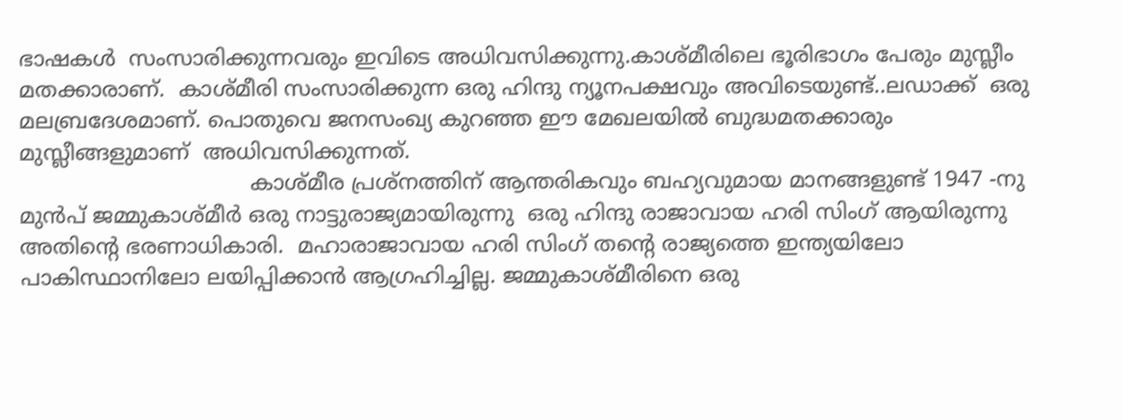ഭാഷകൾ  സംസാരിക്കുന്നവരും ഇവിടെ അധിവസിക്കുന്നു.കാശ്മീരിലെ ഭൂരിഭാഗം പേരും മുസ്ലീം മതക്കാരാണ്.  കാശ്മീരി സംസാരിക്കുന്ന ഒരു ഹിന്ദു ന്യൂനപക്ഷവും അവിടെയുണ്ട്..ലഡാക്ക്  ഒരു മലബ്രദേശമാണ്. പൊതുവെ ജനസംഖ്യ കുറഞ്ഞ ഈ മേഖലയിൽ ബുദ്ധമതക്കാരും  മുസ്ലീങ്ങളുമാണ്  അധിവസിക്കുന്നത്.
                                  കാശ്മീര പ്രശ്നത്തിന് ആന്തരികവും ബഹ്യവുമായ മാനങ്ങളുണ്ട് 1947 -നു മുൻപ് ജമ്മുകാശ്മീർ ഒരു നാട്ടുരാജ്യമായിരുന്നു  ഒരു ഹിന്ദു രാജാവായ ഹരി സിംഗ് ആയിരുന്നു അതിന്റെ ഭരണാധികാരി.  മഹാരാജാവായ ഹരി സിംഗ് തന്റെ രാജ്യത്തെ ഇന്ത്യയിലോ പാകിസ്ഥാനിലോ ലയിപ്പിക്കാൻ ആഗ്രഹിച്ചില്ല. ജമ്മുകാശ്മീരിനെ ഒരു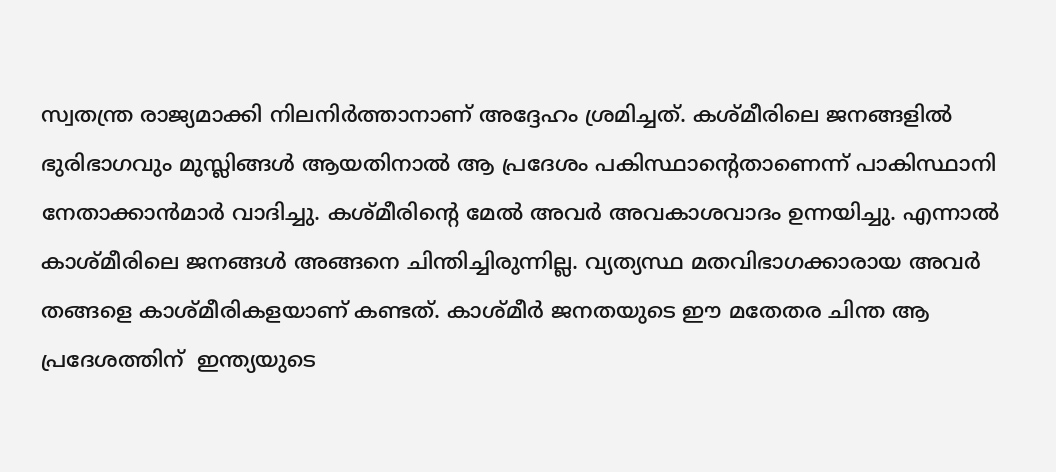സ്വതന്ത്ര രാജ്യമാക്കി നിലനിർത്താനാണ് അദ്ദേഹം ശ്രമിച്ചത്. കശ്മീരിലെ ജനങ്ങളിൽ ഭുരിഭാഗവും മുസ്ലിങ്ങൾ ആയതിനാൽ ആ പ്രദേശം പകിസ്ഥാന്റെതാണെന്ന് പാകിസ്ഥാനി നേതാക്കാൻമാർ വാദിച്ചു. കശ്മീരിന്റെ മേൽ അവർ അവകാശവാദം ഉന്നയിച്ചു. എന്നാൽ കാശ്മീരിലെ ജനങ്ങൾ അങ്ങനെ ചിന്തിച്ചിരുന്നില്ല. വ്യത്യസ്ഥ മതവിഭാഗക്കാരായ അവർ തങ്ങളെ കാശ്മീരികളയാണ് കണ്ടത്. കാശ്മീർ ജനതയുടെ ഈ മതേതര ചിന്ത ആ പ്രദേശത്തിന്  ഇന്ത്യയുടെ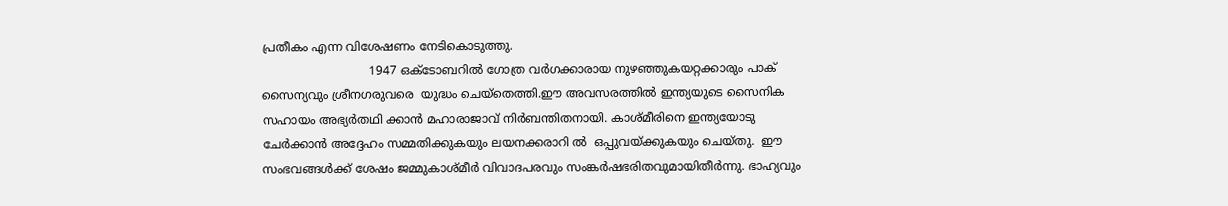പ്രതീകം എന്ന വിശേഷണം നേടികൊടുത്തു.
                             1947 ഒക്ടോബറിൽ ഗോത്ര വർഗക്കാരായ നുഴഞ്ഞുകയറ്റക്കാരും പാക്‌ സൈന്യവും ശ്രീനഗരുവരെ  യുദ്ധം ചെയ്തെത്തി.ഈ അവസരത്തിൽ ഇന്ത്യയുടെ സൈനിക സഹായം അഭ്യർതഥി ക്കാൻ മഹാരാജാവ് നിർബന്തിതനായി. കാശ്മീരിനെ ഇന്ത്യയോടു ചേർക്കാൻ അദ്ദേഹം സമ്മതിക്കുകയും ലയനക്കരാറി ൽ  ഒപ്പുവയ്ക്കുകയും ചെയ്തു.  ഈ സംഭവങ്ങൾക്ക് ശേഷം ജമ്മുകാശ്മീർ വിവാദപരവും സംങ്കർഷഭരിതവുമായിതീർന്നു. ഭാഹ്യവും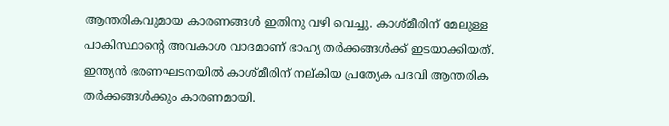ആന്തരികവുമായ കാരണങ്ങൾ ഇതിനു വഴി വെച്ചു. കാശ്മീരിന് മേലുള്ള പാകിസ്ഥാന്റെ അവകാശ വാദമാണ് ഭാഹ്യ തർക്കങ്ങൾക്ക് ഇടയാക്കിയത്. ഇന്ത്യൻ ഭരണഘടനയിൽ കാശ്മീരിന് നല്കിയ പ്രത്യേക പദവി ആന്തരിക തർക്കങ്ങൾക്കും കാരണമായി.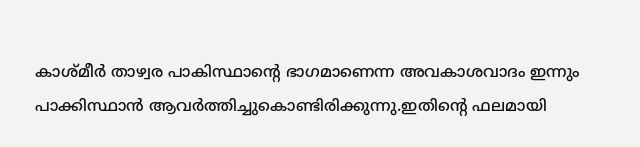കാശ്മീർ താഴ്വര പാകിസ്ഥാന്റെ ഭാഗമാണെന്ന അവകാശവാദം ഇന്നും പാക്കിസ്ഥാൻ ആവർത്തിച്ചുകൊണ്ടിരിക്കുന്നു.ഇതിന്റെ ഫലമായി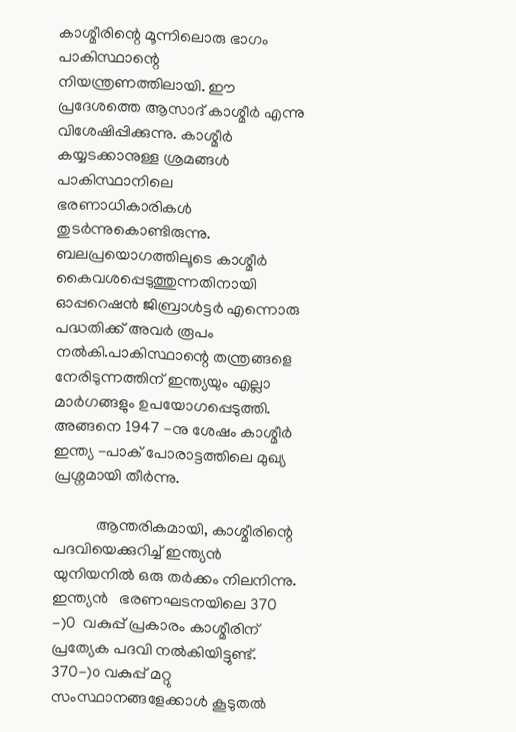കാശ്മീരിന്റെ മൂന്നിലൊരു ഭാഗം  പാകിസ്ഥാന്റെ നിയന്ത്രണത്തിലായി. ഈ പ്രദേശത്തെ ആസാദ് കാശ്മീർ എന്നു വിശേഷിപ്പിക്കുന്നു. കാശ്മീർ കയ്യടക്കാനുള്ള ശ്രമങ്ങൾ പാകിസ്ഥാനിലെ ഭരണാധികാരികൾ തുടർന്നുകൊണ്ടിരുന്നു. ബലപ്രയൊഗത്തിലൂടെ കാശ്മീർ കൈവശപ്പെടുത്തുന്നതിനായി ഓപ്പറെഷൻ ജിബ്രാൾട്ടർ എന്നൊരു പദ്ധതിക്ക് അവർ രൂപം നൽകി.പാകിസ്ഥാന്റെ തന്ത്രങ്ങളെ നേരിടുന്നത്തിന് ഇന്ത്യയും എല്ലാ മാർഗങ്ങളും ഉപയോഗപ്പെടുത്തി. അങ്ങനെ 1947 -നു ശേഷം കാശ്മീർ ഇന്ത്യ -പാക് പോരാട്ടത്തിലെ മുഖ്യ പ്രശ്നമായി തീർന്നു.

           ആന്തരികമായി, കാശ്മീരിന്റെ പദവിയെക്കുറിച്ച് ഇന്ത്യൻ യുനിയനിൽ ഒരു തർക്കം നിലനിന്നു. ഇന്ത്യൻ   ഭരണഘടനയിലെ 370 -)0  വകുപ്പ് പ്രകാരം കാശ്മീരിന് പ്രത്യേക പദവി നൽകിയിട്ടുണ്ട്. 370-)൦ വകുപ്പ് മറ്റു സംസ്ഥാനങ്ങളേക്കാൾ കൂടുതൽ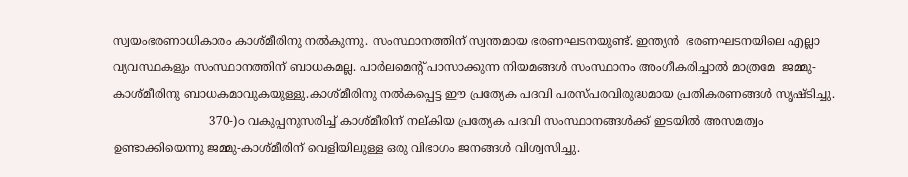സ്വയംഭരണാധികാരം കാശ്മീരിനു നൽകുന്നു. സംസ്ഥാനത്തിന് സ്വന്തമായ ഭരണഘടനയുണ്ട്. ഇന്ത്യൻ  ഭരണഘടനയിലെ എല്ലാ വ്യവസ്ഥകളും സംസ്ഥാനത്തിന് ബാധകമല്ല. പാർലമെന്റ് പാസാക്കുന്ന നിയമങ്ങൾ സംസ്ഥാനം അംഗീകരിച്ചാൽ മാത്രമേ  ജമ്മു-കാശ്മീരിനു ബാധകമാവുകയുള്ളു.കാശ്മീരിനു നൽകപ്പെട്ട ഈ പ്രത്യേക പദവി പരസ്പരവിരുദ്ധമായ പ്രതികരണങ്ങൾ സൃഷ്ടിച്ചു.
                          370-)൦ വകുപ്പനുസരിച്ച് കാശ്മീരിന് നല്കിയ പ്രത്യേക പദവി സംസ്ഥാനങ്ങൾക്ക് ഇടയിൽ അസമത്വം ഉണ്ടാക്കിയെന്നു ജമ്മു-കാശ്മീരിന് വെളിയിലുള്ള ഒരു വിഭാഗം ജനങ്ങൾ വിശ്വസിച്ചു.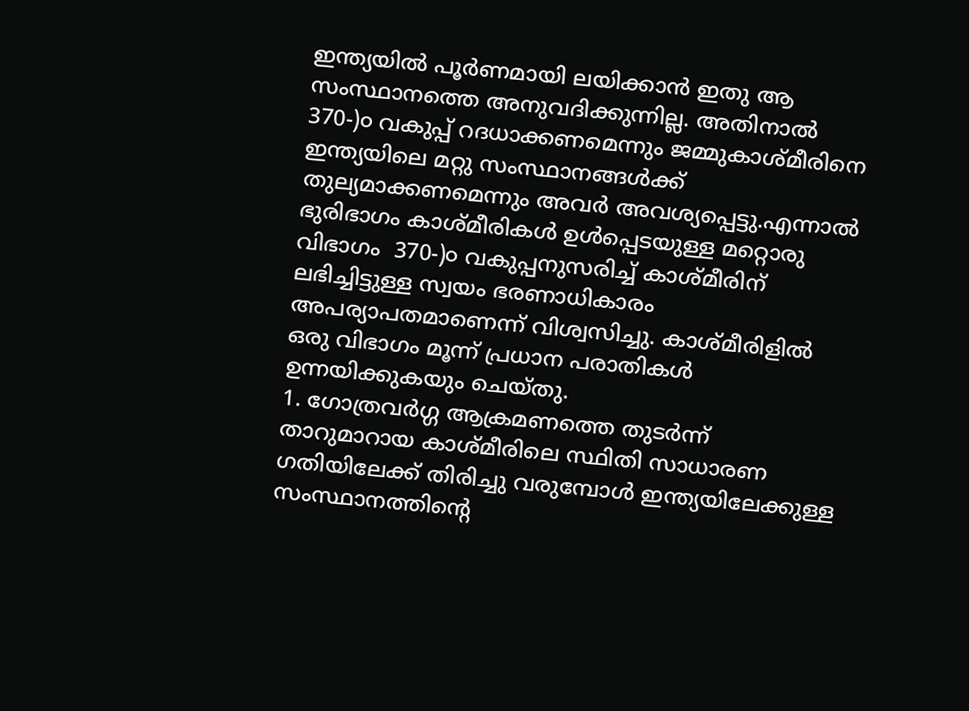ഇന്ത്യയിൽ പൂർണമായി ലയിക്കാൻ ഇതു ആ സംസ്ഥാനത്തെ അനുവദിക്കുന്നില്ല. അതിനാൽ 370-)൦ വകുപ്പ് റദധാക്കണമെന്നും ജമ്മുകാശ്മീരിനെ ഇന്ത്യയിലെ മറ്റു സംസ്ഥാനങ്ങൾക്ക്‌ തുല്യമാക്കണമെന്നും അവർ അവശ്യപ്പെട്ടു.എന്നാൽ ഭുരിഭാഗം കാശ്മീരികൾ ഉൾപ്പെടയുള്ള മറ്റൊരു വിഭാഗം  370-)൦ വകുപ്പനുസരിച്ച് കാശ്മീരിന് ലഭിച്ചിട്ടുള്ള സ്വയം ഭരണാധികാരം അപര്യാപതമാണെന്ന് വിശ്വസിച്ചു. കാശ്മീരിളിൽ ഒരു വിഭാഗം മൂന്ന് പ്രധാന പരാതികൾ ഉന്നയിക്കുകയും ചെയ്തു.
1. ഗോത്രവർഗ്ഗ ആക്രമണത്തെ തുടർന്ന് താറുമാറായ കാശ്മീരിലെ സ്ഥിതി സാധാരണ ഗതിയിലേക്ക് തിരിച്ചു വരുമ്പോൾ ഇന്ത്യയിലേക്കുള്ള സംസ്ഥാനത്തിന്റെ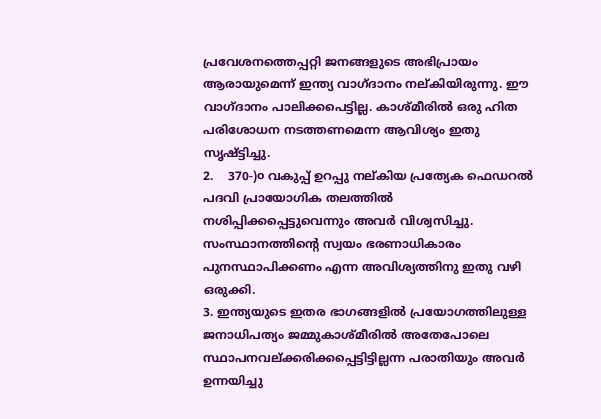പ്രവേശനത്തെപ്പറ്റി ജനങ്ങളുടെ അഭിപ്രായം ആരായുമെന്ന് ഇന്ത്യ വാഗ്ദാനം നല്കിയിരുന്നു. ഈ വാഗ്ദാനം പാലിക്കപെട്ടില്ല. കാശ്മീരിൽ ഒരു ഹിത പരിശോധന നടത്തണമെന്ന ആവിശ്യം ഇതു സൃഷ്ട്ടിച്ചു.
2.    370-)൦ വകുപ്പ് ഉറപ്പു നല്കിയ പ്രത്യേക ഫെഡറൽ പദവി പ്രായോഗിക തലത്തിൽ നശിപ്പിക്കപ്പെട്ടുവെന്നും അവർ വിശ്വസിച്ചു. സംസ്ഥാനത്തിന്റെ സ്വയം ഭരണാധികാരം പുനസ്ഥാപിക്കണം എന്ന അവിശ്യത്തിനു ഇതു വഴി ഒരുക്കി.
3. ഇന്ത്യയുടെ ഇതര ഭാഗങ്ങളിൽ പ്രയോഗത്തിലുള്ള ജനാധിപത്യം ജമ്മുകാശ്മീരിൽ അതേപോലെ സ്ഥാപനവല്ക്കരിക്കപ്പെട്ടിട്ടില്ലന്ന പരാതിയും അവർ ഉന്നയിച്ചു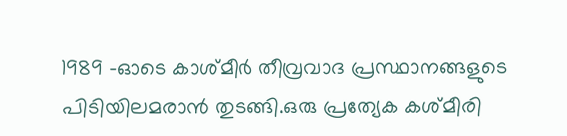1989 -ഓടെ കാശ്മീർ തീവ്രവാദ പ്രസ്ഥാനങ്ങളുടെ പിടിയിലമരാൻ തുടങ്ങി.ഒരു പ്രത്യേക കശ്മീരി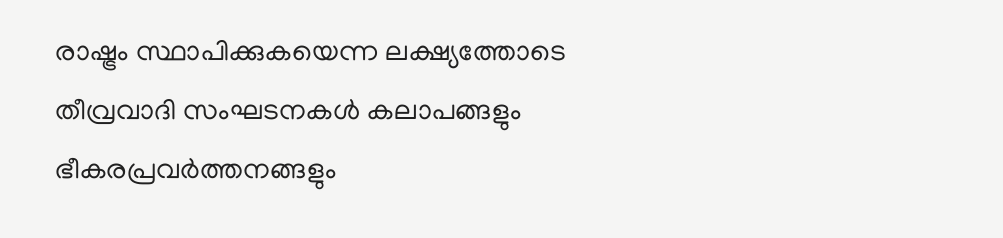രാഷ്ട്രം സ്ഥാപിക്കുകയെന്ന ലക്ഷ്യത്തോടെ തീവ്രവാദി സംഘടനകൾ കലാപങ്ങളും ഭീകരപ്രവർത്തനങ്ങളും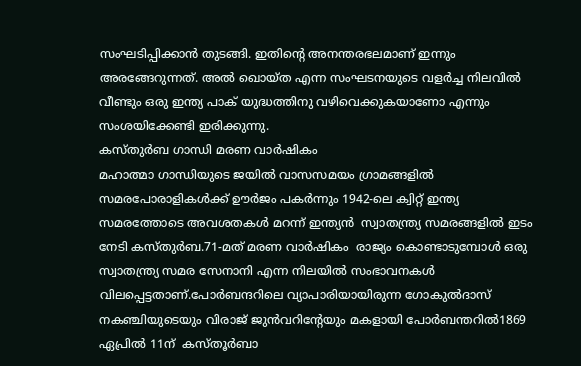സംഘടിപ്പിക്കാൻ തുടങ്ങി. ഇതിന്റെ അനന്തരഭലമാണ് ഇന്നും അരങ്ങേറുന്നത്‌. അൽ ഖൊയ്ത എന്ന സംഘടനയുടെ വളർച്ച നിലവിൽ വീണ്ടും ഒരു ഇന്ത്യ പാക് യുദ്ധത്തിനു വഴിവെക്കുകയാണോ എന്നും സംശയിക്കേണ്ടി ഇരിക്കുന്നു.
കസ്തുർബ ഗാന്ധി മരണ വാർഷികം
മഹാത്മാ ഗാന്ധിയുടെ ജയിൽ വാസസമയം ഗ്രാമങ്ങളിൽ സമരപോരാളികൾക്ക് ഊർജം പകർന്നും 1942-ലെ ക്വിറ്റ് ഇന്ത്യ സമരത്തോടെ അവശതകൾ മറന്ന് ഇന്ത്യൻ  സ്വാതന്ത്ര്യ സമരങ്ങളിൽ ഇടം നേടി കസ്തുർബ.71-മത് മരണ വാർഷികം  രാജ്യം കൊണ്ടാടുമ്പോൾ ഒരു സ്വാതന്ത്ര്യ സമര സേനാനി എന്ന നിലയിൽ സംഭാവനകൾ വിലപ്പെട്ടതാണ്‌.പോർബന്ദറിലെ വ്യാപാരിയായിരുന്ന ഗോകുൽദാസ് നകഞ്ചിയുടെയും വിരാജ് ജുൻവറിന്റേയും മകളായി പോർബന്തറിൽ1869 ഏപ്രിൽ 11ന്  കസ്തൂർബാ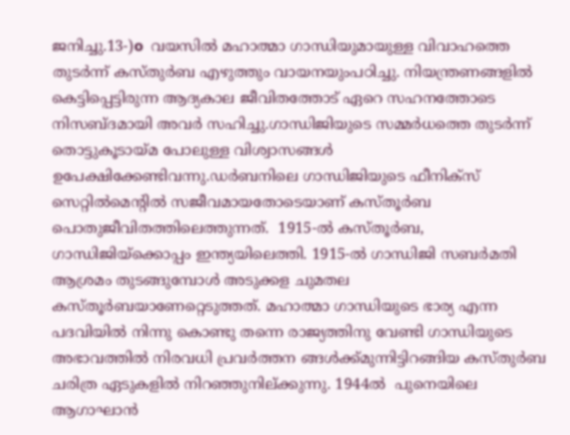ജനിച്ചു.13-)o  വയസിൽ മഹാത്മാ ഗാന്ധിയുമായുള്ള വിവാഹത്തെ തുടർന്ന് കസ്തുർബ എഴുത്തും വായനയുംപഠിച്ചു. നിയന്ത്രണങ്ങളിൽ കെട്ടിപ്പെട്ടിരുന്ന ആദ്യകാല ജീവിതത്തോട് ഏറെ സഹനത്തോടെ നിസബ്ദമായി അവർ സഹിച്ചു.ഗാന്ധിജിയുടെ സമ്മർധത്തെ തുടർന്ന് തൊട്ടുകൂടായ്മ പോലുള്ള വിശ്വാസങ്ങൾ ഉപേക്ഷിക്കേണ്ടിവന്നു.ഡർബനിലെ ഗാന്ധിജിയുടെ ഫീനിക്സ് സെറ്റിൽമെന്റിൽ സജീവമായതോടെയാണ് കസ്തൂർബ പൊതുജീവിതത്തിലെത്തുന്നത്.  1915-ൽ കസ്തൂർബ, ഗാന്ധിജിയ്ക്കൊപ്പം ഇന്ത്യയിലെത്തി. 1915-ൽ ഗാന്ധിജി സബർമതി ആശ്രമം തുടങ്ങുമ്പോൾ അടുക്കള ചുമതല കസ്തൂർബയാണേറ്റെടുത്തത്. മഹാത്മാ ഗാന്ധിയുടെ ഭാര്യ എന്ന പദവിയിൽ നിന്നു കൊണ്ടു തന്നെ രാജ്യത്തിനു വേണ്ടി ഗാന്ധിയുടെ അഭാവത്തിൽ നിരവധി പ്രവർത്തന ങ്ങൾക്ക്മുന്നിട്ടിറങ്ങിയ കസ്തുർബ ചരിത്ര ഏടുകളിൽ നിറഞ്ഞുനില്ക്കുന്നു. 1944ൽ  പുനെയിലെ   ആഗാഘാൻ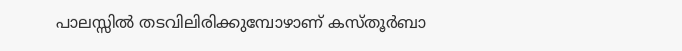പാലസ്സിൽ തടവിലിരിക്കുമ്പോഴാണ് കസ്തൂർബാ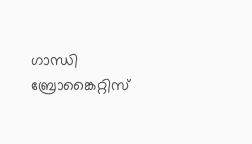ഗാന്ധി ബ്രോങ്കൈറ്റിസ്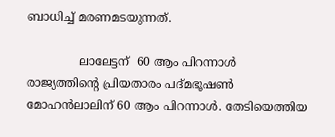ബാധിച്ച് മരണമടയുന്നത്.

              ലാലേട്ടന്  60 ആം പിറന്നാൾ രാജ്യത്തിന്റെ പ്രിയതാരം പദ്മഭൂഷൺ മോഹൻലാലിന് 60 ആം പിറന്നാൾ. തേടിയെത്തിയ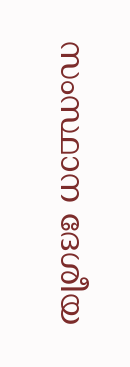സംസ്ഥാന ദേശീയ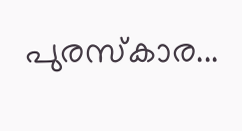പുരസ്കാര...